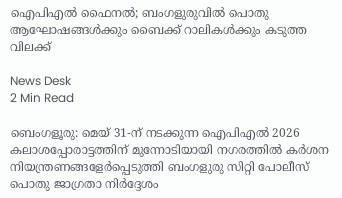ഐപിഎൽ ഫൈനൽ; ബംഗളുരുവിൽ പൊതു ആഘോഷങ്ങൾക്കും ബൈക്ക് റാലികൾക്കും കടുത്ത വിലക്ക്

News Desk
2 Min Read

ബെംഗളൂരു: മെയ് 31-ന് നടക്കുന്ന ഐപിഎൽ 2026 കലാശപ്പോരാട്ടത്തിന് മുന്നോടിയായി നഗരത്തിൽ കർശന നിയന്ത്രണങ്ങളേർപ്പെടുത്തി ബംഗളുരു സിറ്റി പോലീസ് പൊതു ജാഗ്രതാ നിർദ്ദേശം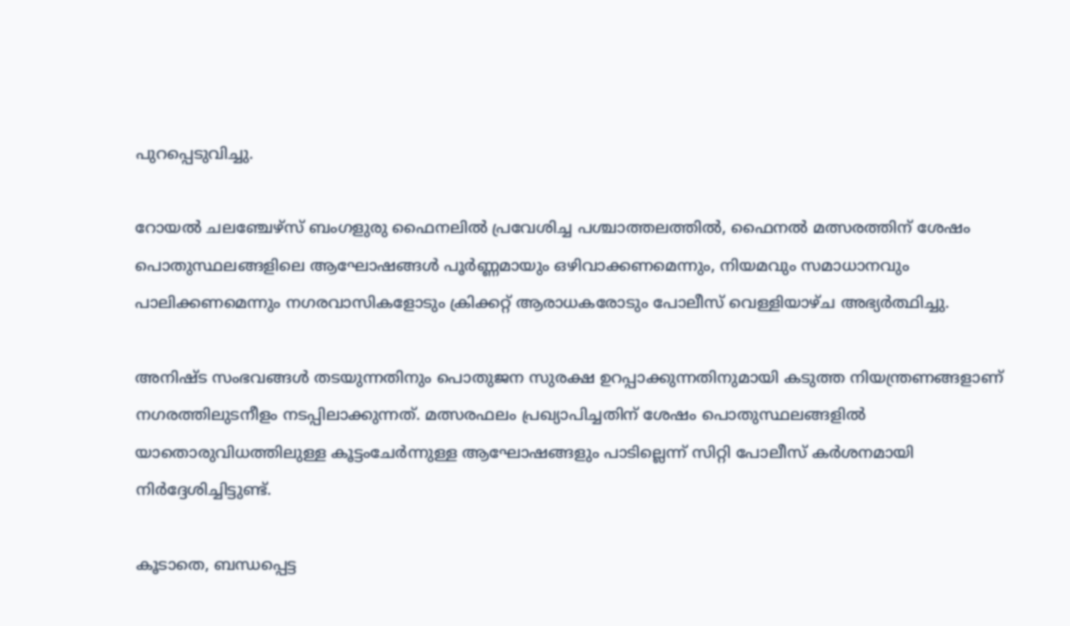പുറപ്പെടുവിച്ചു.

റോയൽ ചലഞ്ചേഴ്സ് ബംഗളുരു ഫൈനലിൽ പ്രവേശിച്ച പശ്ചാത്തലത്തിൽ, ഫൈനൽ മത്സരത്തിന് ശേഷം പൊതുസ്ഥലങ്ങളിലെ ആഘോഷങ്ങൾ പൂർണ്ണമായും ഒഴിവാക്കണമെന്നും, നിയമവും സമാധാനവും പാലിക്കണമെന്നും നഗരവാസികളോടും ക്രിക്കറ്റ് ആരാധകരോടും പോലീസ് വെള്ളിയാഴ്ച അഭ്യർത്ഥിച്ചു.

അനിഷ്ട സംഭവങ്ങൾ തടയുന്നതിനും പൊതുജന സുരക്ഷ ഉറപ്പാക്കുന്നതിനുമായി കടുത്ത നിയന്ത്രണങ്ങളാണ് നഗരത്തിലുടനീളം നടപ്പിലാക്കുന്നത്. മത്സരഫലം പ്രഖ്യാപിച്ചതിന് ശേഷം പൊതുസ്ഥലങ്ങളിൽ യാതൊരുവിധത്തിലുള്ള കൂട്ടംചേർന്നുള്ള ആഘോഷങ്ങളും പാടില്ലെന്ന് സിറ്റി പോലീസ് കർശനമായി നിർദ്ദേശിച്ചിട്ടുണ്ട്.

കൂടാതെ, ബന്ധപ്പെട്ട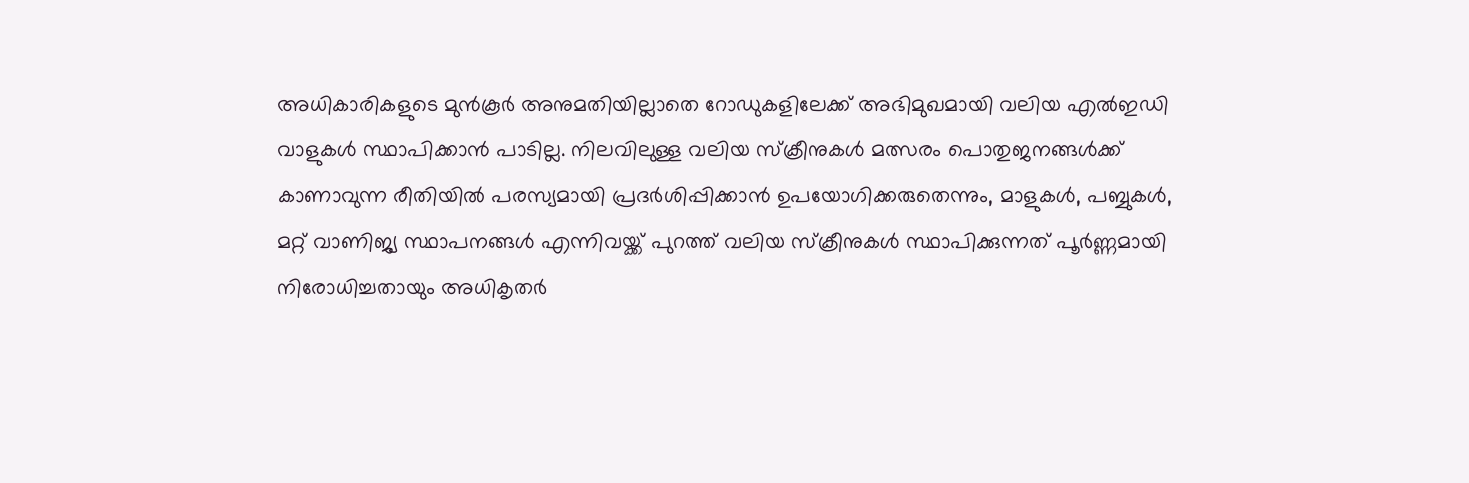അധികാരികളുടെ മുൻകൂർ അനുമതിയില്ലാതെ റോഡുകളിലേക്ക് അഭിമുഖമായി വലിയ എൽഇഡി വാളുകൾ സ്ഥാപിക്കാൻ പാടില്ല. നിലവിലുള്ള വലിയ സ്‌ക്രീനുകൾ മത്സരം പൊതുജനങ്ങൾക്ക് കാണാവുന്ന രീതിയിൽ പരസ്യമായി പ്രദർശിപ്പിക്കാൻ ഉപയോഗിക്കരുതെന്നും, മാളുകൾ, പബ്ബുകൾ, മറ്റ് വാണിജ്യ സ്ഥാപനങ്ങൾ എന്നിവയ്ക്ക് പുറത്ത് വലിയ സ്ക്രീനുകൾ സ്ഥാപിക്കുന്നത് പൂർണ്ണമായി നിരോധിച്ചതായും അധികൃതർ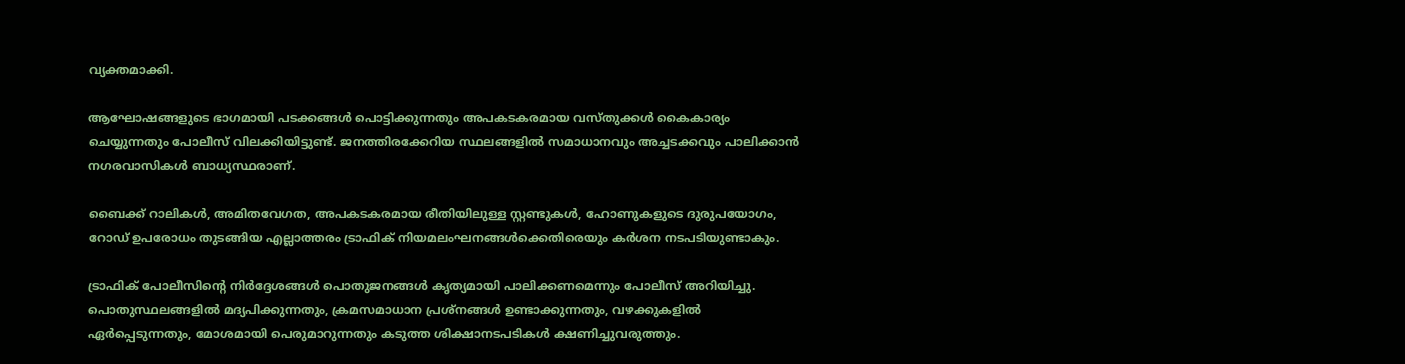വ്യക്തമാക്കി.

ആഘോഷങ്ങളുടെ ഭാഗമായി പടക്കങ്ങൾ പൊട്ടിക്കുന്നതും അപകടകരമായ വസ്തുക്കൾ കൈകാര്യം ചെയ്യുന്നതും പോലീസ് വിലക്കിയിട്ടുണ്ട്. ജനത്തിരക്കേറിയ സ്ഥലങ്ങളിൽ സമാധാനവും അച്ചടക്കവും പാലിക്കാൻ നഗരവാസികൾ ബാധ്യസ്ഥരാണ്.

ബൈക്ക് റാലികൾ, അമിതവേഗത, അപകടകരമായ രീതിയിലുള്ള സ്റ്റണ്ടുകൾ, ഹോണുകളുടെ ദുരുപയോഗം, റോഡ് ഉപരോധം തുടങ്ങിയ എല്ലാത്തരം ട്രാഫിക് നിയമലംഘനങ്ങൾക്കെതിരെയും കർശന നടപടിയുണ്ടാകും.

ട്രാഫിക് പോലീസിന്റെ നിർദ്ദേശങ്ങൾ പൊതുജനങ്ങൾ കൃത്യമായി പാലിക്കണമെന്നും പോലീസ് അറിയിച്ചു. പൊതുസ്ഥലങ്ങളിൽ മദ്യപിക്കുന്നതും, ക്രമസമാധാന പ്രശ്നങ്ങൾ ഉണ്ടാക്കുന്നതും, വഴക്കുകളിൽ ഏർപ്പെടുന്നതും, മോശമായി പെരുമാറുന്നതും കടുത്ത ശിക്ഷാനടപടികൾ ക്ഷണിച്ചുവരുത്തും.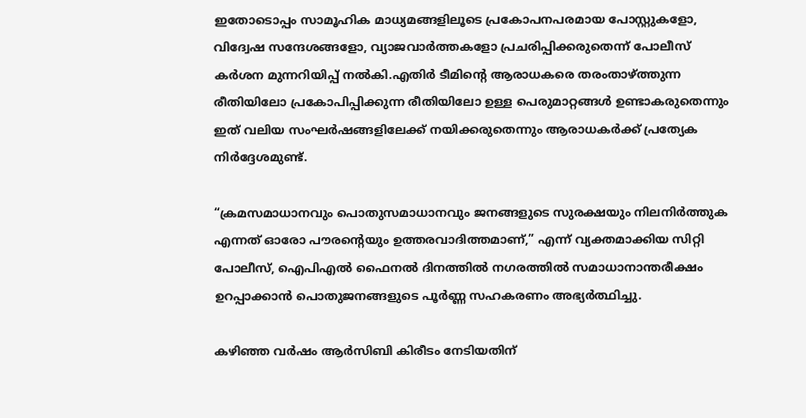ഇതോടൊപ്പം സാമൂഹിക മാധ്യമങ്ങളിലൂടെ പ്രകോപനപരമായ പോസ്റ്റുകളോ, വിദ്വേഷ സന്ദേശങ്ങളോ, വ്യാജവാർത്തകളോ പ്രചരിപ്പിക്കരുതെന്ന് പോലീസ് കർശന മുന്നറിയിപ്പ് നൽകി.എതിർ ടീമിന്റെ ആരാധകരെ തരംതാഴ്ത്തുന്ന രീതിയിലോ പ്രകോപിപ്പിക്കുന്ന രീതിയിലോ ഉള്ള പെരുമാറ്റങ്ങൾ ഉണ്ടാകരുതെന്നും ഇത് വലിയ സംഘർഷങ്ങളിലേക്ക് നയിക്കരുതെന്നും ആരാധകർക്ക് പ്രത്യേക നിർദ്ദേശമുണ്ട്.

“ക്രമസമാധാനവും പൊതുസമാധാനവും ജനങ്ങളുടെ സുരക്ഷയും നിലനിർത്തുക എന്നത് ഓരോ പൗരന്റെയും ഉത്തരവാദിത്തമാണ്,” എന്ന് വ്യക്തമാക്കിയ സിറ്റി പോലീസ്, ഐപിഎൽ ഫൈനൽ ദിനത്തിൽ നഗരത്തിൽ സമാധാനാന്തരീക്ഷം ഉറപ്പാക്കാൻ പൊതുജനങ്ങളുടെ പൂർണ്ണ സഹകരണം അഭ്യർത്ഥിച്ചു.

കഴിഞ്ഞ വർഷം ആർസിബി കിരീടം നേടിയതിന്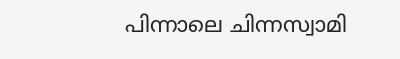പിന്നാലെ ചിന്നസ്വാമി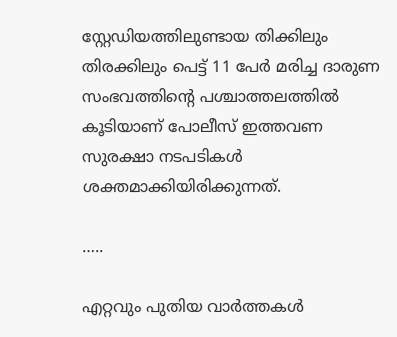സ്റ്റേഡിയത്തിലുണ്ടായ തിക്കിലും തിരക്കിലും പെട്ട് 11 പേർ മരിച്ച ദാരുണ സംഭവത്തിന്റെ പശ്ചാത്തലത്തിൽ കൂടിയാണ് പോലീസ് ഇത്തവണ സുരക്ഷാ നടപടികൾ ശക്തമാക്കിയിരിക്കുന്നത്.

…..

എറ്റവും പുതിയ വാർത്തകൾ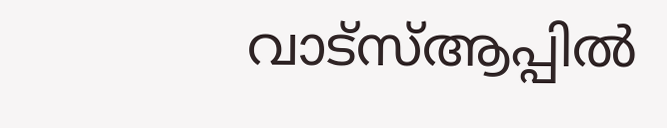വാട്സ്ആപ്പിൽ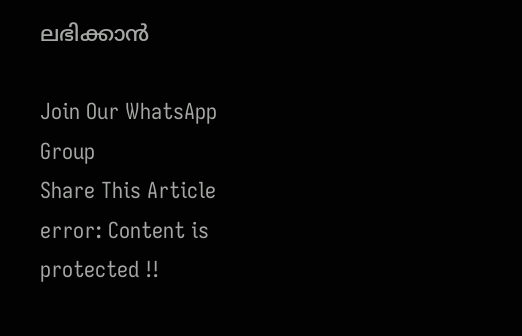ലഭിക്കാൻ

Join Our WhatsApp Group
Share This Article
error: Content is protected !!